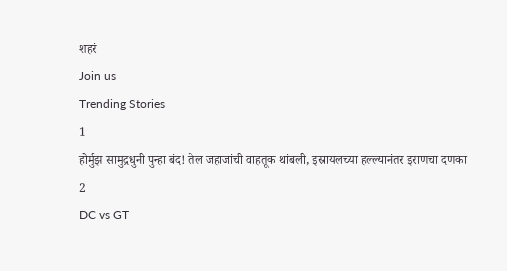शहरं
Join us
Trending Stories
1
होर्मुझ सामुद्रधुनी पुन्हा बंद! तेल जहाजांची वाहतूक थांबली, इस्रायलच्या हल्ल्यानंतर इराणचा दणका
2
DC vs GT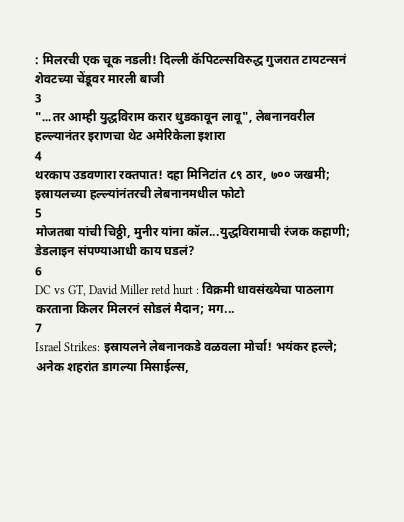: मिलरची एक चूक नडली! दिल्ली कॅपिटल्सविरुद्ध गुजरात टायटन्सनं शेवटच्या चेंडूवर मारली बाजी
3
"...तर आम्ही युद्धविराम करार धुडकावून लावू", लेबनानवरील हल्ल्यानंतर इराणचा थेट अमेरिकेला इशारा
4
थरकाप उडवणारा रक्तपात! दहा मिनिटांत ८९ ठार, ७०० जखमी; इस्रायलच्या हल्ल्यांनंतरची लेबनानमधील फोटो
5
मोजतबा यांची चिठ्ठी, मुनीर यांना कॉल...युद्धविरामाची रंजक कहाणी; डेडलाइन संपण्याआधी काय घडलं?
6
DC vs GT, David Miller retd hurt : विक्रमी धावसंख्येचा पाठलाग करताना किलर मिलरनं सोडलं मैदान; मग...
7
Israel Strikes: इस्रायलने लेबनानकडे वळवला मोर्चा! भयंकर हल्ले; अनेक शहरांत डागल्या मिसाईल्स,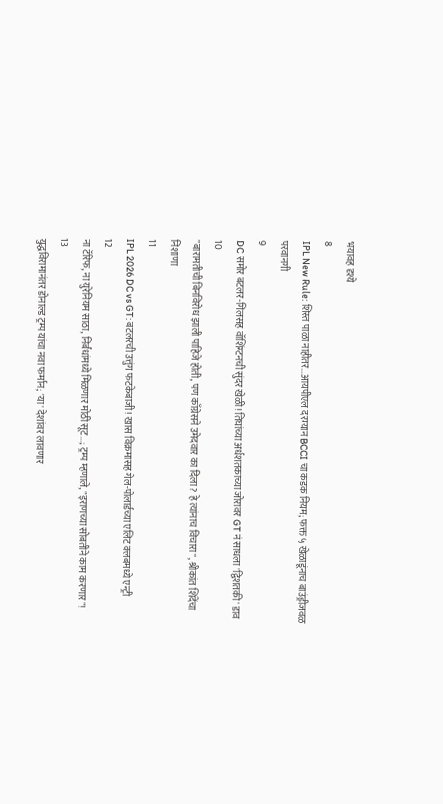भयावह दृश्ये
8
IPL New Rule: शिस्त पाळा नाहीतर…आयपीएल दरम्यान BCCI चा कडक नियम; फक्त ५ खेळाडूंनाच बाउंड्रीजवळ परवानगी
9
DC समोर बटलर-गिलसह वॉशिंग्टनची सुंदर खेळी! तिघांच्या अर्धशतकाच्या जोरावर GT नं साधला 'द्विशतकी' डाव
10
"बारामतीची बिनविरोध झाली पाहिजे होती, पण काँग्रेसने उमेदवार का दिला? हे त्यांनाच विचारा", श्रीकांत शिंदेंचा निशाणा
11
IPL 2026 DC vs GT: बटलरची उत्तुंग फटकेबाजी! खास विक्रमासह गेल-पोलार्डच्या एलिट क्लबमध्ये एन्ट्री
12
ना टॅरिफ, ना युरेनियम साठा, निर्बंधांमध्ये मिळणार मोठी सूट...; ट्रम्प म्हणाले, "इराणच्या सोबतीने काम करणार"!
13
युद्धविरामानंतर डोनाल्ड ट्रम्प यांचा नवा फर्मान; 'या' देशांवर लावणार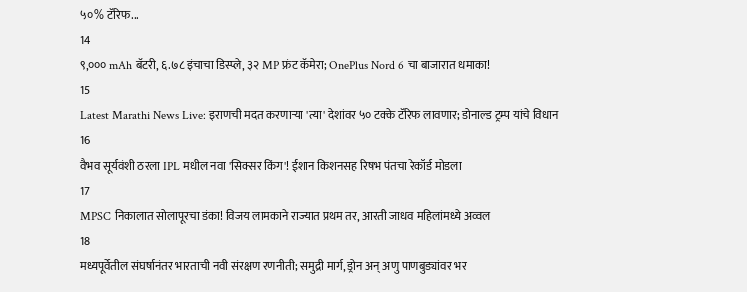५०% टॅरिफ...
14
९,००० mAh बॅटरी, ६.७८ इंचाचा डिस्प्ले, ३२ MP फ्रंट कॅमेरा; OnePlus Nord 6 चा बाजारात धमाका!
15
Latest Marathi News Live: इराणची मदत करणाऱ्या 'त्या' देशांवर ५० टक्के टॅरिफ लावणार; डोनाल्ड ट्रम्प यांचे विधान
16
वैभव सूर्यवंशी ठरला IPL मधील नवा 'सिक्सर किंग'! ईशान किशनसह रिषभ पंतचा रेकॉर्ड मोडला
17
MPSC निकालात सोलापूरचा डंका! विजय लामकाने राज्यात प्रथम तर, आरती जाधव महिलांमध्ये अव्वल
18
मध्यपूर्वेतील संघर्षानंतर भारताची नवी संरक्षण रणनीती; समुद्री मार्ग, ड्रोन अन् अणु पाणबुड्यांवर भर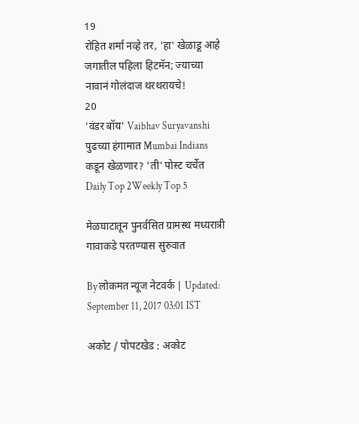19
रोहित शर्मा नव्हे तर, 'हा' खेळाडू आहे जगातील पहिला हिटमॅन; ज्याच्या नावानं गोलंदाज थरथरायचे!
20
'वंडर बॉय' Vaibhav Suryavanshi पुढच्या हंगामात Mumbai Indians कडून खेळणार? 'ती' पोस्ट चर्चेत
Daily Top 2Weekly Top 5

मेळघाटातून पुनर्वसित ग्रामस्थ मध्यरात्री गावाकडे परतण्यास सुरुवात

By लोकमत न्यूज नेटवर्क | Updated: September 11, 2017 03:01 IST

अकोट / पोपटखेड : अकोट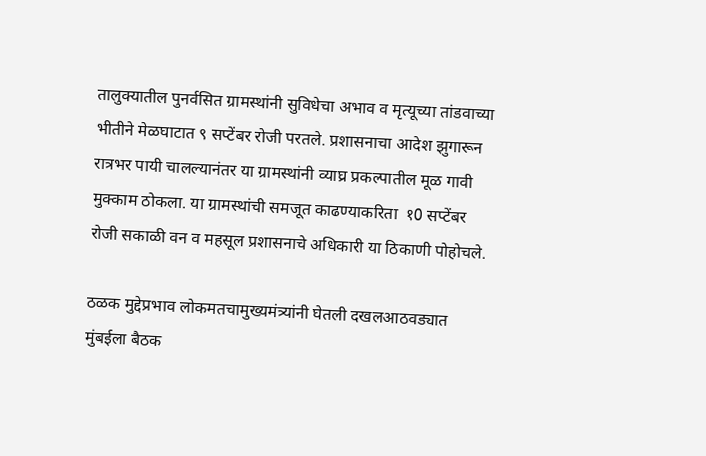तालुक्यातील पुनर्वसित ग्रामस्थांनी सुविधेचा अभाव व मृत्यूच्या तांडवाच्या भीतीने मेळघाटात ९ सप्टेंबर रोजी परतले. प्रशासनाचा आदेश झुगारून रात्रभर पायी चालल्यानंतर या ग्रामस्थांनी व्याघ्र प्रकल्पातील मूळ गावी मुक्काम ठोकला. या ग्रामस्थांची समजूत काढण्याकरिता  १0 सप्टेंबर रोजी सकाळी वन व महसूल प्रशासनाचे अधिकारी या ठिकाणी पोहोचले.

ठळक मुद्देप्रभाव लोकमतचामुख्यमंत्र्यांनी घेतली दखलआठवड्यात मुंबईला बैठक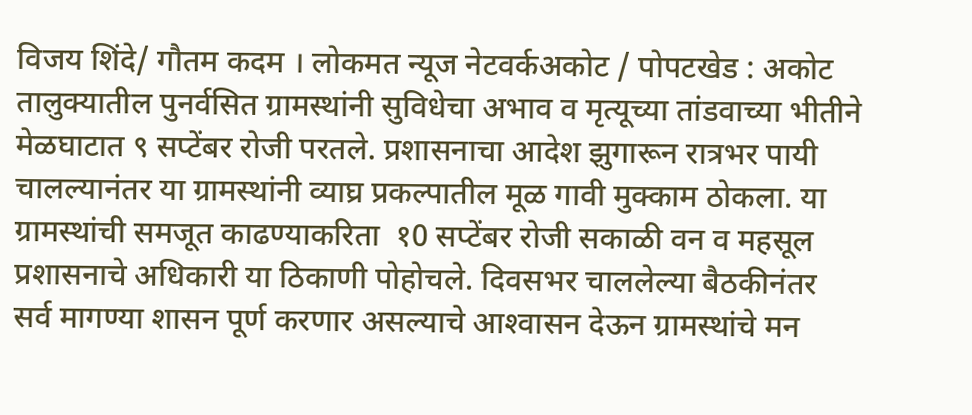विजय शिंदे/ गौतम कदम । लोकमत न्यूज नेटवर्कअकोट / पोपटखेड : अकोट तालुक्यातील पुनर्वसित ग्रामस्थांनी सुविधेचा अभाव व मृत्यूच्या तांडवाच्या भीतीने मेळघाटात ९ सप्टेंबर रोजी परतले. प्रशासनाचा आदेश झुगारून रात्रभर पायी चालल्यानंतर या ग्रामस्थांनी व्याघ्र प्रकल्पातील मूळ गावी मुक्काम ठोकला. या ग्रामस्थांची समजूत काढण्याकरिता  १0 सप्टेंबर रोजी सकाळी वन व महसूल प्रशासनाचे अधिकारी या ठिकाणी पोहोचले. दिवसभर चाललेल्या बैठकीनंतर सर्व मागण्या शासन पूर्ण करणार असल्याचे आश्‍वासन देऊन ग्रामस्थांचे मन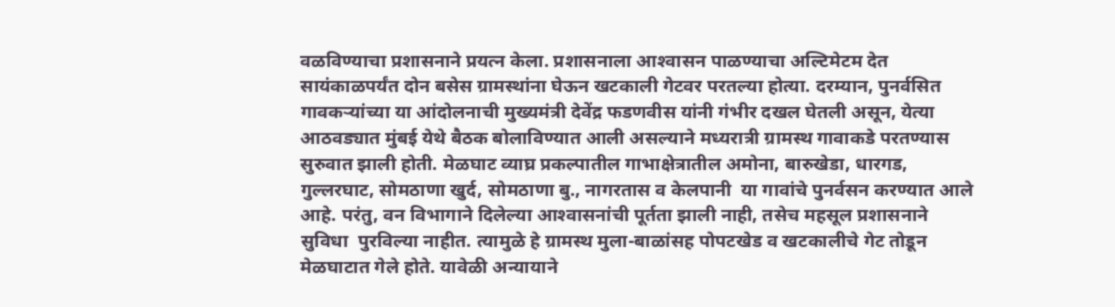वळविण्याचा प्रशासनाने प्रयत्न केला. प्रशासनाला आश्‍वासन पाळण्याचा अल्टिमेटम देत सायंकाळपर्यंत दोन बसेस ग्रामस्थांना घेऊन खटकाली गेटवर परतल्या होत्या. दरम्यान, पुनर्वसित गावकर्‍यांच्या या आंदोलनाची मुख्यमंत्री देवेंद्र फडणवीस यांनी गंभीर दखल घेतली असून, येत्या आठवड्यात मुंबई येथे बैठक बोलाविण्यात आली असल्याने मध्यरात्री ग्रामस्थ गावाकडे परतण्यास सुरुवात झाली होती. मेळघाट व्याघ्र प्रकल्पातील गाभाक्षेत्रातील अमोना, बारुखेडा, धारगड, गुल्लरघाट, सोमठाणा खुर्द, सोमठाणा बु., नागरतास व केलपानी  या गावांचे पुनर्वसन करण्यात आले आहे. परंतु, वन विभागाने दिलेल्या आश्‍वासनांची पूर्तता झाली नाही, तसेच महसूल प्रशासनाने सुविधा  पुरविल्या नाहीत. त्यामुळे हे ग्रामस्थ मुला-बाळांसह पोपटखेड व खटकालीचे गेट तोडून मेळघाटात गेले होते. यावेळी अन्यायाने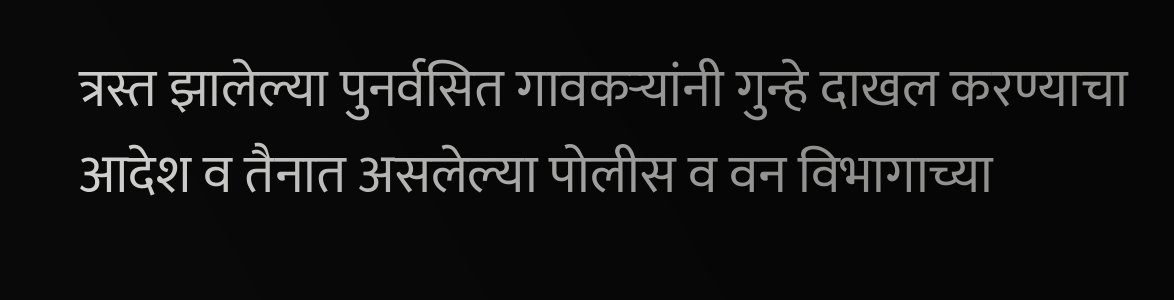त्रस्त झालेल्या पुनर्वसित गावकर्‍यांनी गुन्हे दाखल करण्याचा आदेश व तैनात असलेल्या पोलीस व वन विभागाच्या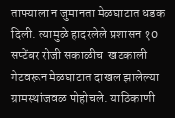ताफ्याला न जुमानता मेळघाटात धडक दिली. त्यामुळे हादरलेले प्रशासन १0 सप्टेंबर रोजी सकाळीच  खटकाली गेटवरून मेळघाटात दाखल झालेल्या ग्रामस्थांजवळ पोहोचले. याठिकाणी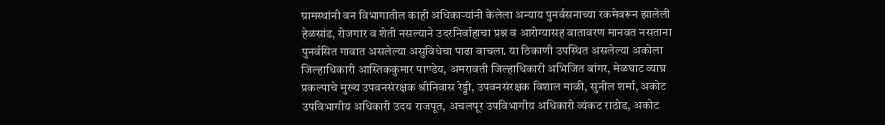ग्रामस्थांनी वन विभागातील काही अधिकार्‍यांनी केलेला अन्याय पुनर्वसनाच्या रकमेवरून झालेली हेळसांड, रोजगार व शेती नसल्याने उदरनिर्वाहाचा प्रश्न व आरोग्यासह वातावरण मानवत नसताना पुनर्वसित गावात असलेल्या असुविधेचा पाढा वाचला. या ठिकाणी उपस्थित असलेल्या अकोला जिल्हाधिकारी आस्तिककुमार पाण्डेय, अमरावती जिल्हाधिकारी अभिजित बांगर, मेळघाट व्याघ्र प्रकल्पाचे मुख्य उपवनसंरक्षक श्रीनिवास रेड्डी, उपवनसंरक्षक विशाल माळी, सुनील शर्मा, अकोट उपविभागीय अधिकारी उदय राजपूत, अचलपूर उपविभागीय अधिकारी व्यंकट राठोड, अकोट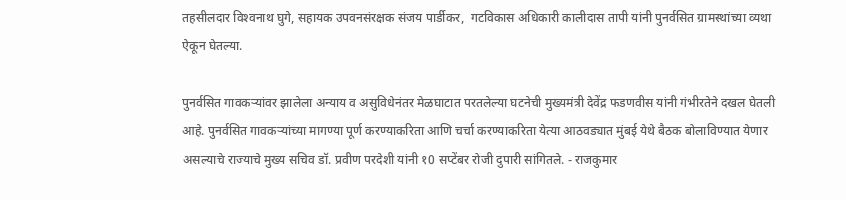तहसीलदार विश्‍वनाथ घुगे, सहायक उपवनसंरक्षक संजय पार्डीकर,  गटविकास अधिकारी कालीदास तापी यांनी पुनर्वसित ग्रामस्थांच्या व्यथा ऐकून घेतल्या.

पुनर्वसित गावकर्‍यांवर झालेला अन्याय व असुविधेनंतर मेळघाटात परतलेल्या घटनेची मुख्यमंत्री देवेंद्र फडणवीस यांनी गंभीरतेने दखल घेतली आहे. पुनर्वसित गावकर्‍यांच्या मागण्या पूर्ण करण्याकरिता आणि चर्चा करण्याकरिता येत्या आठवड्यात मुंबई येथे बैठक बोलाविण्यात येणार असल्याचे राज्याचे मुख्य सचिव डॉ. प्रवीण परदेशी यांनी १0 सप्टेंबर रोजी दुपारी सांगितले. - राजकुमार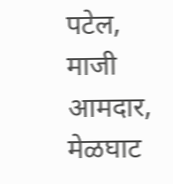पटेल, माजी आमदार, मेळघाट